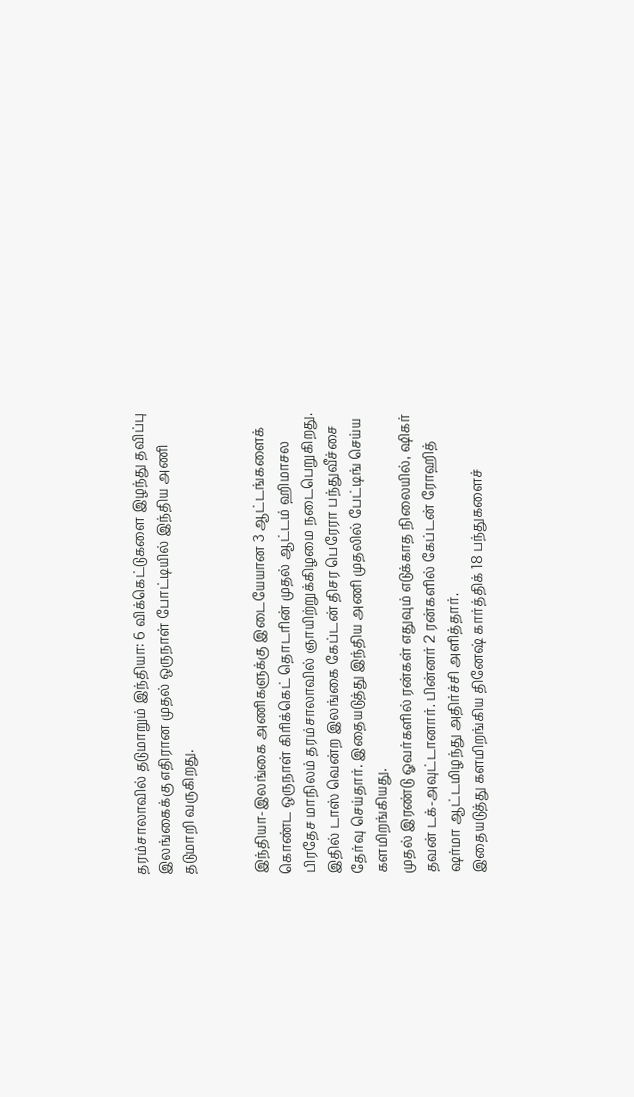தரம்சாலாவில் தடுமாறும் இந்தியா: 6 விக்கெட்டுகளை இழந்து தவிப்பு
இலங்கைக்கு எதிரான முதல் ஒருநாள் போட்டியில் இந்திய அணி தடுமாறி வருகிறது.


இந்தியா-இலங்கை அணிகளுக்கு இடையேயான 3 ஆட்டங்களைக் கொண்ட ஒருநாள் கிரிக்கெட் தொடரின் முதல் ஆட்டம் ஹிமாசல பிரதேச மாநிலம் தரம்சாலாவில் ஞாயிற்றுக்கிழமை நடைபெறுகிறது.
இதில் டாஸ் வென்ற இலங்கை கேப்டன் திசர பெரேரா பந்துவீச்சை தேர்வு செய்தார். இதையடுத்து இந்திய அணி முதலில் பேட்டிங் செய்ய களமிறங்கியது.
முதல் இரண்டு ஓவர்களில் ரன்கள் எதுவும் எடுக்காத நிலையில், ஷிகர் தவன் டக்-அவுட்டானார். பின்னர் 2 ரன்களில் கேப்டன் ரோஹித் ஷர்மா ஆட்டமிழந்து அதிர்ச்சி அளித்தார்.
இதையடுத்து களமிறங்கிய தினேஷ் கார்த்திக் 18 பந்துகளைச்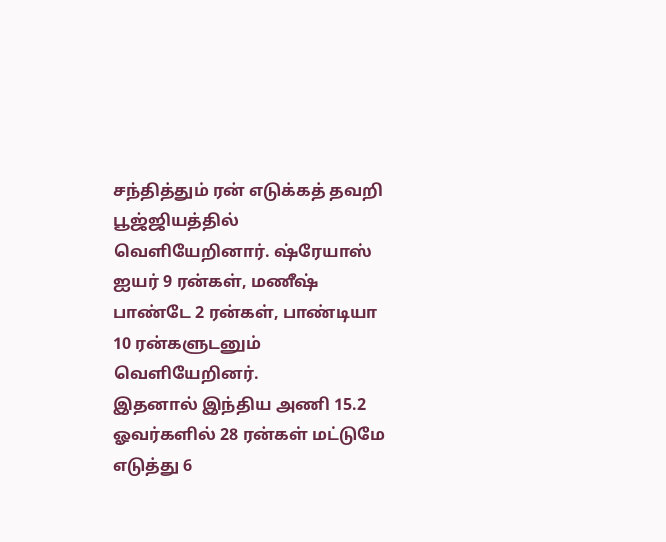சந்தித்தும் ரன் எடுக்கத் தவறி பூஜ்ஜியத்தில் வெளியேறினார். ஷ்ரேயாஸ் ஐயர் 9 ரன்கள், மணீஷ் பாண்டே 2 ரன்கள், பாண்டியா 10 ரன்களுடனும் வெளியேறினர்.
இதனால் இந்திய அணி 15.2 ஓவர்களில் 28 ரன்கள் மட்டுமே எடுத்து 6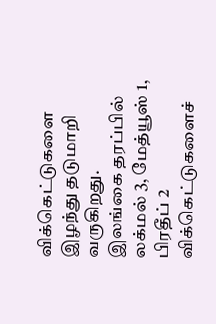விக்கெட்டுகளை இழந்து தடுமாறி வருகிறது.
இலங்கை தரப்பில் லக்மல் 3, மேத்யூஸ் 1, பிரதீப் 2 விக்கெட்டுகளைச்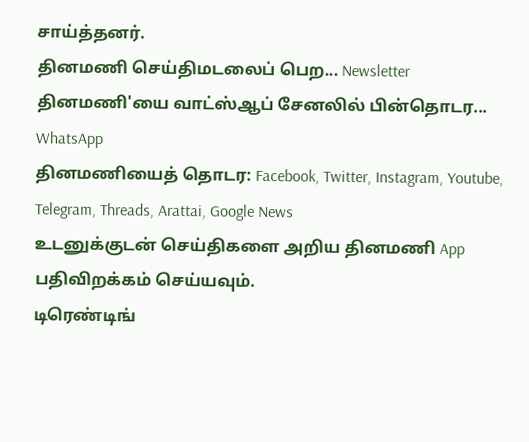சாய்த்தனர்.
தினமணி செய்திமடலைப் பெற... Newsletter
தினமணி'யை வாட்ஸ்ஆப் சேனலில் பின்தொடர... WhatsApp
தினமணியைத் தொடர: Facebook, Twitter, Instagram, Youtube, Telegram, Threads, Arattai, Google News
உடனுக்குடன் செய்திகளை அறிய தினமணி App பதிவிறக்கம் செய்யவும்.
டிரெண்டிங்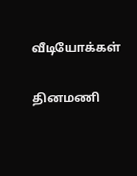வீடியோக்கள்

தினமணி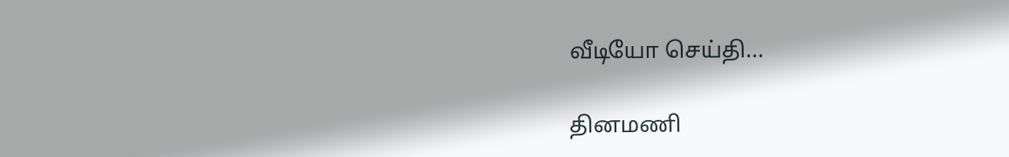வீடியோ செய்தி...

தினமணி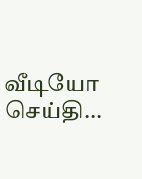வீடியோ செய்தி...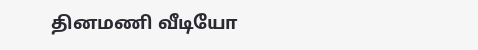தினமணி வீடியோ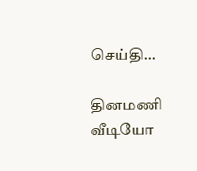செய்தி...

தினமணி வீடியோ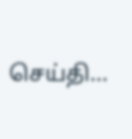செய்தி...